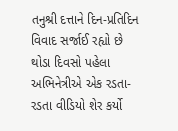તનુશ્રી દત્તાને દિન-પ્રતિદિન વિવાદ સર્જાઈ રહ્યો છે થોડા દિવસો પહેલા અભિનેત્રીએ એક રડતા-રડતા વીડિયો શેર કર્યો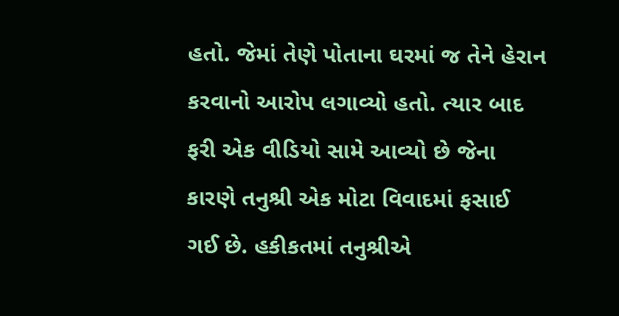હતો. જેમાં તેણે પોતાના ઘરમાં જ તેને હેરાન કરવાનો આરોપ લગાવ્યો હતો. ત્યાર બાદ ફરી એક વીડિયો સામે આવ્યો છે જેના કારણે તનુશ્રી એક મોટા વિવાદમાં ફસાઈ ગઈ છે. હકીકતમાં તનુશ્રીએ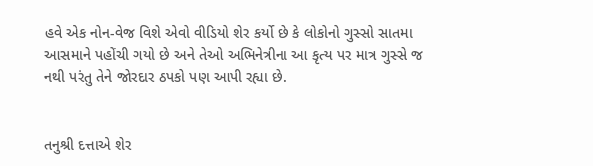હવે એક નોન-વેજ વિશે એવો વીડિયો શેર કર્યો છે કે લોકોનો ગુસ્સો સાતમા આસમાને પહોંચી ગયો છે અને તેઓ અભિનેત્રીના આ કૃત્ય પર માત્ર ગુસ્સે જ નથી પરંતુ તેને જોરદાર ઠપકો પણ આપી રહ્યા છે.


તનુશ્રી દત્તાએ શેર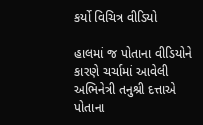કર્યો વિચિત્ર વીડિયો

હાલમાં જ પોતાના વીડિયોને કારણે ચર્ચામાં આવેલી અભિનેત્રી તનુશ્રી દત્તાએ પોતાના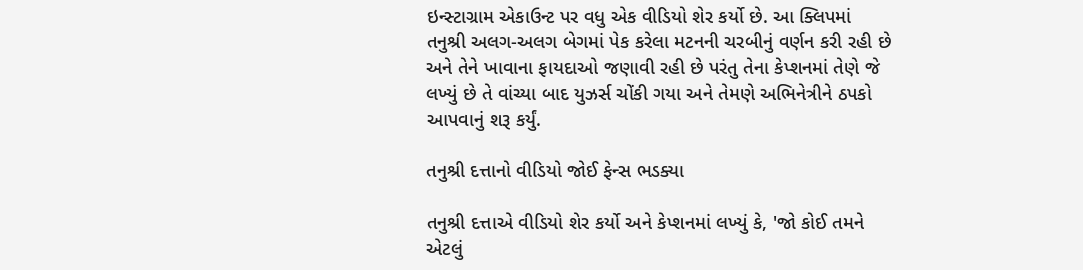ઇન્સ્ટાગ્રામ એકાઉન્ટ પર વધુ એક વીડિયો શેર કર્યો છે. આ ક્લિપમાં તનુશ્રી અલગ-અલગ બેગમાં પેક કરેલા મટનની ચરબીનું વર્ણન કરી રહી છે અને તેને ખાવાના ફાયદાઓ જણાવી રહી છે પરંતુ તેના કેપ્શનમાં તેણે જે લખ્યું છે તે વાંચ્યા બાદ યુઝર્સ ચોંકી ગયા અને તેમણે અભિનેત્રીને ઠપકો આપવાનું શરૂ કર્યું.

તનુશ્રી દત્તાનો વીડિયો જોઈ ફેન્સ ભડક્યા

તનુશ્રી દત્તાએ વીડિયો શેર કર્યો અને કેપ્શનમાં લખ્યું કે, 'જો કોઈ તમને એટલું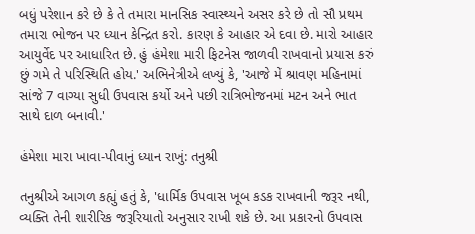બધું પરેશાન કરે છે કે તે તમારા માનસિક સ્વાસ્થ્યને અસર કરે છે તો સૌ પ્રથમ તમારા ભોજન પર ધ્યાન કેન્દ્રિત કરો. કારણ કે આહાર એ દવા છે. મારો આહાર આયુર્વેદ પર આધારિત છે. હું હંમેશા મારી ફિટનેસ જાળવી રાખવાનો પ્રયાસ કરું છું ગમે તે પરિસ્થિતિ હોય.' અભિનેત્રીએ લખ્યું કે, 'આજે મેં શ્રાવણ મહિનામાં સાંજે 7 વાગ્યા સુધી ઉપવાસ કર્યો અને પછી રાત્રિભોજનમાં મટન અને ભાત સાથે દાળ બનાવી.'

હંમેશા મારા ખાવા-પીવાનું ધ્યાન રાખું: તનુશ્રી

તનુશ્રીએ આગળ કહ્યું હતું કે, 'ધાર્મિક ઉપવાસ ખૂબ કડક રાખવાની જરૂર નથી, વ્યક્તિ તેની શારીરિક જરૂરિયાતો અનુસાર રાખી શકે છે. આ પ્રકારનો ઉપવાસ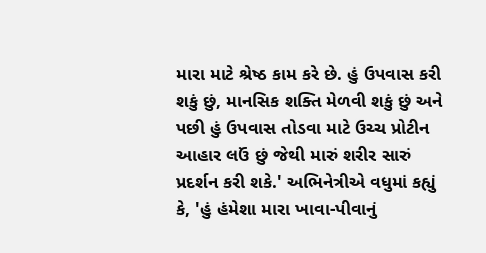મારા માટે શ્રેષ્ઠ કામ કરે છે. હું ઉપવાસ કરી શકું છું, માનસિક શક્તિ મેળવી શકું છું અને પછી હું ઉપવાસ તોડવા માટે ઉચ્ચ પ્રોટીન આહાર લઉં છું જેથી મારું શરીર સારું પ્રદર્શન કરી શકે.' અભિનેત્રીએ વધુમાં કહ્યું કે, 'હું હંમેશા મારા ખાવા-પીવાનું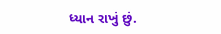ધ્યાન રાખું છું.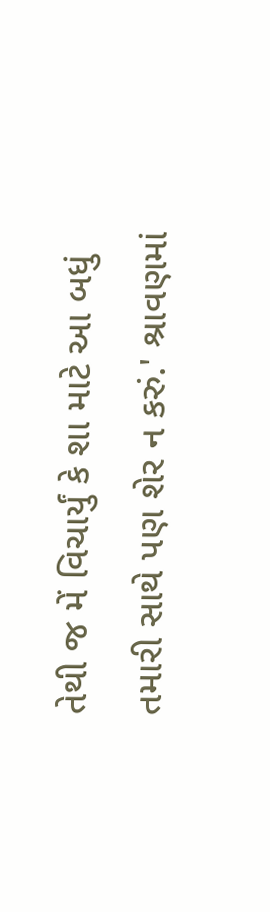તેથી જ મેં વિચાર્યું કે શા માટે આ બધું તમારી સાથે પણ શેર ન કરું.' શ્રાવણમાં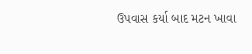ઉપવાસ કર્યા બાદ મટન ખાવા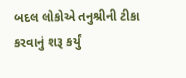બદલ લોકોએ તનુશ્રીની ટીકા કરવાનું શરૂ કર્યું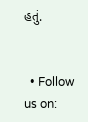હતું.


  • Follow us on: